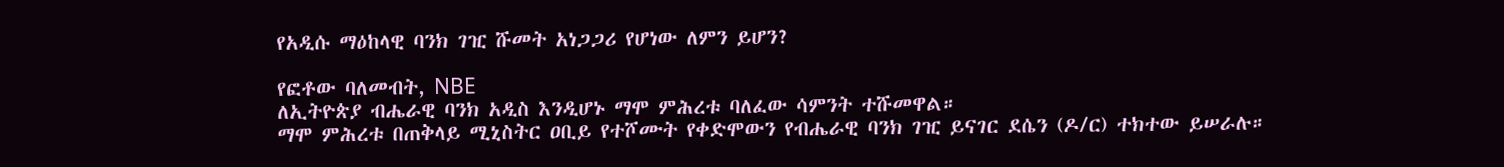የአዲሱ ማዕከላዊ ባንክ ገዢ ሹመት አነጋጋሪ የሆነው ለምን ይሆን?

የፎቶው ባለመብት, NBE
ለኢትዮጵያ ብሔራዊ ባንክ አዲስ እንዲሆኑ ማሞ ምሕረቱ ባለፈው ሳምንት ተሹመዋል።
ማሞ ምሕረቱ በጠቅላይ ሚኒስትር ዐቢይ የተሾሙት የቀድሞውን የብሔራዊ ባንክ ገዢ ይናገር ደሴን (ዶ/ር) ተክተው ይሠራሉ።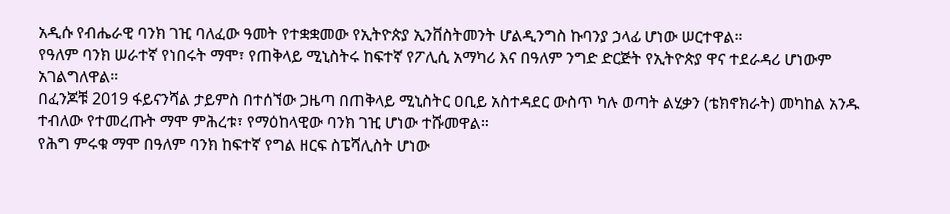አዲሱ የብሔራዊ ባንክ ገዢ ባለፈው ዓመት የተቋቋመው የኢትዮጵያ ኢንቨስትመንት ሆልዲንግስ ኩባንያ ኃላፊ ሆነው ሠርተዋል።
የዓለም ባንክ ሠራተኛ የነበሩት ማሞ፣ የጠቅላይ ሚኒስትሩ ከፍተኛ የፖሊሲ አማካሪ እና በዓለም ንግድ ድርጅት የኢትዮጵያ ዋና ተደራዳሪ ሆነውም አገልግለዋል።
በፈንጆቹ 2019 ፋይናንሻል ታይምስ በተሰኘው ጋዜጣ በጠቅላይ ሚኒስትር ዐቢይ አስተዳደር ውስጥ ካሉ ወጣት ልሂቃን (ቴክኖክራት) መካከል አንዱ ተብለው የተመረጡት ማሞ ምሕረቱ፣ የማዕከላዊው ባንክ ገዢ ሆነው ተሹመዋል።
የሕግ ምሩቁ ማሞ በዓለም ባንክ ከፍተኛ የግል ዘርፍ ስፔሻሊስት ሆነው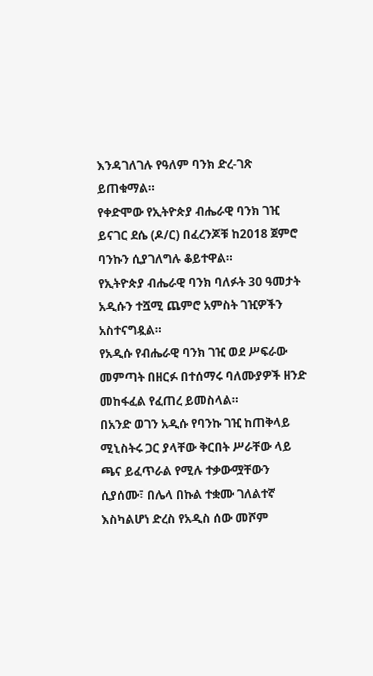እንዳገለገሉ የዓለም ባንክ ድረ-ገጽ ይጠቁማል።
የቀድሞው የኢትዮጵያ ብሔራዊ ባንክ ገዢ ይናገር ደሴ (ዶ/ር) በፈረንጆቹ ከ2018 ጀምሮ ባንኩን ሲያገለግሉ ቆይተዋል።
የኢትዮጵያ ብሔራዊ ባንክ ባለፉት 30 ዓመታት አዲሱን ተሿሚ ጨምሮ አምስት ገዢዎችን አስተናግዷል።
የአዲሱ የብሔራዊ ባንክ ገዢ ወደ ሥፍራው መምጣት በዘርፉ በተሰማሩ ባለሙያዎች ዘንድ መከፋፈል የፈጠረ ይመስላል።
በአንድ ወገን አዲሱ የባንኩ ገዢ ከጠቅላይ ሚኒስትሩ ጋር ያላቸው ቅርበት ሥራቸው ላይ ጫና ይፈጥራል የሚሉ ተቃውሟቸውን ሲያሰሙ፣ በሌላ በኩል ተቋሙ ገለልተኛ እስካልሆነ ድረስ የአዲስ ሰው መሾም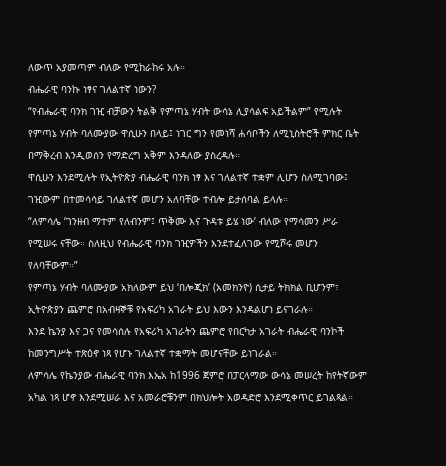ለውጥ አያመጣም ብለው የሚከራከሩ አሉ።
ብሔራዊ ባንኩ ነፃና ገለልተኛ ነውን?
“የብሔራዊ ባንክ ገዢ ብቻውን ትልቅ የምጣኔ ሃብት ውሳኔ ሊያሳልፍ አይችልም” የሚሉት የምጣኔ ሃብት ባለሙያው ዋሲሁን በላይ፤ ነገር ግን የመነሻ ሐሳቦችን ለሚኒስትሮች ምክር ቤት በማቅረብ እንዲወሰን የማድረግ አቅም እንዳለው ያስረዳሉ።
ዋሲሁን እንደሚሉት የኢትዮጵያ ብሔራዊ ባንክ ነፃ እና ገለልተኛ ተቋም ሊሆን ስለሚገባው፤ ገዢውም በተመሳሳይ ገለልተኛ መሆን አለባቸው ተብሎ ይታሰባል ይላሉ።
“ለምሳሌ ‘ገንዘብ ማተም የለብንም፤ ጥቅሙ እና ጉዳቱ ይሄ ነው’ ብለው የማሳመን ሥራ የሚሠሩ ናቸው። ስለዚህ የብሔራዊ ባንክ ገዢዎችን እንደተፈለገው የሚሾሩ መሆን የለባቸውም።”
የምጣኔ ሃብት ባለሙያው አክለውም ይህ ‘በሎጂክ’ (አመክንዮ) ሲታይ ትክክል ቢሆንም፣ ኢትዮጵያን ጨምሮ በአብዛኞቹ የአፍሪካ አገራት ይህ እውን እንዳልሆነ ይናገራሉ።
እንደ ኬንያ እና ጋና የመሳሰሉ የአፍሪካ አገራትን ጨምሮ የበርካታ አገራት ብሔራዊ ባንኮች ከመንግሥት ተጽዕኖ ነጻ የሆኑ ገለልተኛ ተቋማት መሆናቸው ይነገራል።
ለምሳሌ የኬንያው ብሔራዊ ባንክ እኤአ ከ1996 ጀምሮ በፓርላማው ውሳኔ መሠረት ከየትኛውም አካል ነጻ ሆኖ እንደሚሠራ እና አመራሮቹንም በክህሎት አወዳድሮ እንደሚቀጥር ይገልጻል።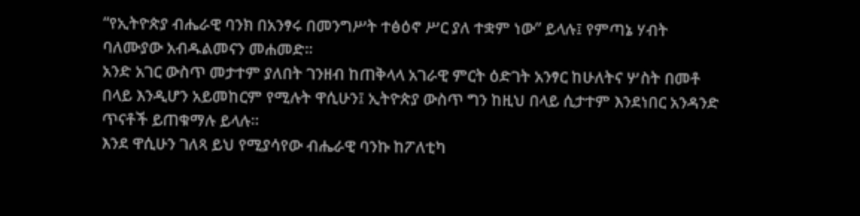“የኢትዮጵያ ብሔራዊ ባንክ በአንፃሩ በመንግሥት ተፅዕኖ ሥር ያለ ተቋም ነው” ይላሉ፤ የምጣኔ ሃብት ባለሙያው አብዱልመናን መሐመድ።
አንድ አገር ውስጥ መታተም ያለበት ገንዘብ ከጠቅላላ አገራዊ ምርት ዕድገት አንፃር ከሁለትና ሦስት በመቶ በላይ እንዲሆን አይመከርም የሚሉት ዋሲሁን፤ ኢትዮጵያ ውስጥ ግን ከዚህ በላይ ሲታተም እንደነበር አንዳንድ ጥናቶች ይጠቁማሉ ይላሉ።
እንደ ዋሲሁን ገለጻ ይህ የሚያሳየው ብሔራዊ ባንኩ ከፖለቲካ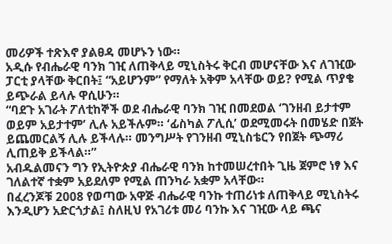መሪዎች ተጽእኖ ያልፀዳ መሆኑን ነው።
አዲሱ የብሔራዊ ባንክ ገዢ ለጠቅላይ ሚኒስትሩ ቅርብ መሆናቸው እና ለገዢው ፓርቲ ያላቸው ቅርበት፤ “አይሆንም” የማለት አቅም አላቸው ወይ? የሚል ጥያቄ ይጭራል ይላሉ ዋሲሁን።
“ባደጉ አገራት ፖለቲከኞች ወደ ብሔራዊ ባንክ ገዢ በመደወል ‘ገንዘብ ይታተም ወይም አይታተም’ ሊሉ አይችሉም። ‘ፊስካል ፖሊሲ’ ወደሚመሩት በመሄድ በጀት ይጨመርልኝ ሊሉ ይችላሉ። መንግሥት የገንዘብ ሚኒስቴርን የበጀት ጭማሪ ሊጠይቅ ይችላል።”
አብዱልመናን ግን የኢትዮጵያ ብሔራዊ ባንክ ከተመሠረተበት ጊዜ ጀምሮ ነፃ እና ገለልተኛ ተቋም አይደለም የሚል ጠንካራ አቋም አላቸው።
በፈረንጆቹ 2008 የወጣው አዋጅ ብሔራዊ ባንኩ ተጠሪነቱ ለጠቅላይ ሚኒስትሩ እንዲሆን አድርጎታል፤ ስለዚህ የአገሪቱ መሪ ባንኩ እና ገዢው ላይ ጫና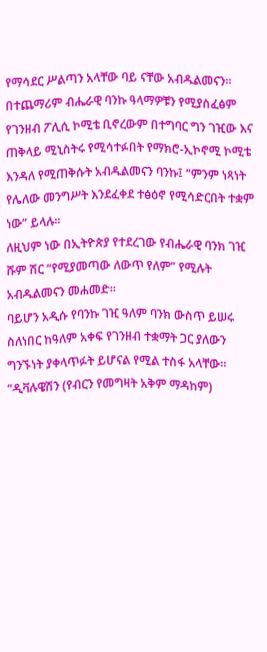የማሳደር ሥልጣን አላቸው ባይ ናቸው አብዱልመናን።
በተጨማሪም ብሔራዊ ባንኩ ዓላማዎቹን የሚያስፈፅም የገንዘብ ፖሊሲ ኮሚቴ ቢኖረውም በተግባር ግን ገዢው እና ጠቅላይ ሚኒስትሩ የሚሳተፉበት የማክሮ-ኢኮኖሚ ኮሚቴ እንዳለ የሚጠቅሱት አብዱልመናን ባንኩ፤ “ምንም ነጻነት የሌለው መንግሥት እንደፈቀደ ተፅዕኖ የሚሳድርበት ተቋም ነው” ይላሉ።
ለዚህም ነው በኢትዮጵያ የተደረገው የብሔራዊ ባንክ ገዢ ሹም ሽር “የሚያመጣው ለውጥ የለም” የሚሉት አብዱልመናን መሐመድ።
ባይሆን አዲሱ የባንኩ ገዢ ዓለም ባንክ ውስጥ ይሠሩ ስለነበር ከዓለም አቀፍ የገንዘብ ተቋማት ጋር ያለውን ግንኙነት ያቀላጥፉት ይሆናል የሚል ተስፋ አላቸው።
“ዲቫሉዌሽን (የብርን የመግዛት አቅም ማዳከም)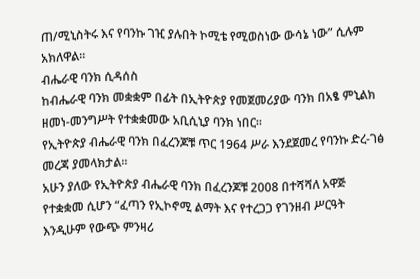ጠ/ሚኒስትሩ እና የባንኩ ገዢ ያሉበት ኮሚቴ የሚወስነው ውሳኔ ነው” ሲሉም አክለዋል።
ብሔራዊ ባንክ ሲዳሰስ
ከብሔራዊ ባንክ መቋቋም በፊት በኢትዮጵያ የመጀመሪያው ባንክ በአፄ ምኒልክ ዘመነ-መንግሥት የተቋቋመው አቢሲኒያ ባንክ ነበር።
የኢትዮጵያ ብሔራዊ ባንክ በፈረንጆቹ ጥር 1964 ሥራ እንደጀመረ የባንኩ ድረ-ገፅ መረጃ ያመላክታል።
አሁን ያለው የኢትዮጵያ ብሔራዊ ባንክ በፈረንጆቹ 2008 በተሻሻለ አዋጅ የተቋቋመ ሲሆን “ፈጣን የኢኮኖሚ ልማት እና የተረጋጋ የገንዘብ ሥርዓት እንዲሁም የውጭ ምንዛሪ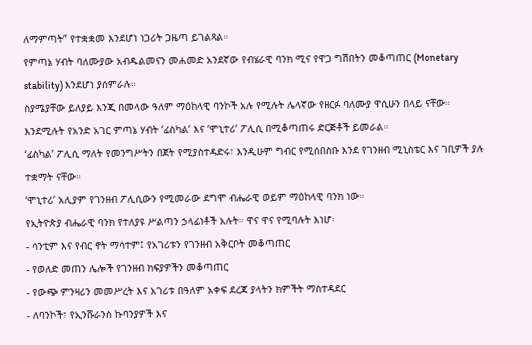ለማምጣት” የተቋቋመ እንደሆነ ነጋሪት ጋዜጣ ይገልጻል።
የምጣኔ ሃብት ባለሙያው አብዱልመናን መሐመድ አንደኛው የብሄራዊ ባንክ ሚና የዋጋ ግሽበትን መቆጣጠር (Monetary stability) እንደሆነ ያሰምራሉ።
ስያሜያቸው ይለያይ እንጂ በመላው ዓለም ማዕከላዊ ባንኮች አሉ የሚሉት ሌላኛው የዘርፉ ባለሙያ ዋሲሁን በላይ ናቸው።
እንደሚሉት የአንድ አገር ምጣኔ ሃብት ‘ፊስካል’ እና ‘ሞኒተሪ’ ፖሊሲ በሚቆጣጠሩ ድርጅቶች ይመራል።
‘ፊስካል’ ፖሊሲ ማለት የመንግሥትን በጀት የሚያስተዳድሩ፣ እንዲሁም ግብር የሚሰበስቡ እንደ የገንዘብ ሚኒስቴር እና ገቢዎች ያሉ ተቋማት ናቸው።
‘ሞኒተሪ’ አሊያም የገንዘብ ፖሊሲውን የሚመራው ደግሞ ብሔራዊ ወይም ማዕከላዊ ባንክ ነው።
የኢትዮጵያ ብሔራዊ ባንክ የተለያዩ ሥልጣን ኃላፊነቶች አሉት። ዋና ዋና የሚባሉት እነሆ፡
- ሳንቲም እና የብር ኖት ማሳተም፤ የአገሪቱን የገንዘብ አቅርቦት መቆጣጠር
- የወለድ መጠን ሌሎች የገንዘብ ክፍያዎችን መቆጣጠር
- የውጭ ምንዛሪን መመሥረት እና አገሪቱ በዓለም አቀፍ ደረጃ ያላትን ክምችት ማስተዳደር
- ለባንኮች፣ የኢንሹራንስ ኩባንያዎች እና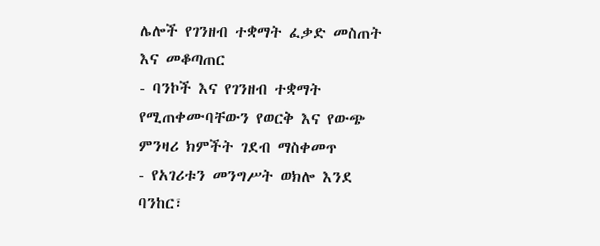ሌሎች የገንዘብ ተቋማት ፈቃድ መስጠት እና መቆጣጠር
- ባንኮች እና የገንዘብ ተቋማት የሚጠቀሙባቸውን የወርቅ እና የውጭ ምንዛሪ ክምችት ገደብ ማስቀመጥ
- የአገሪቱን መንግሥት ወክሎ እንደ ባንከር፣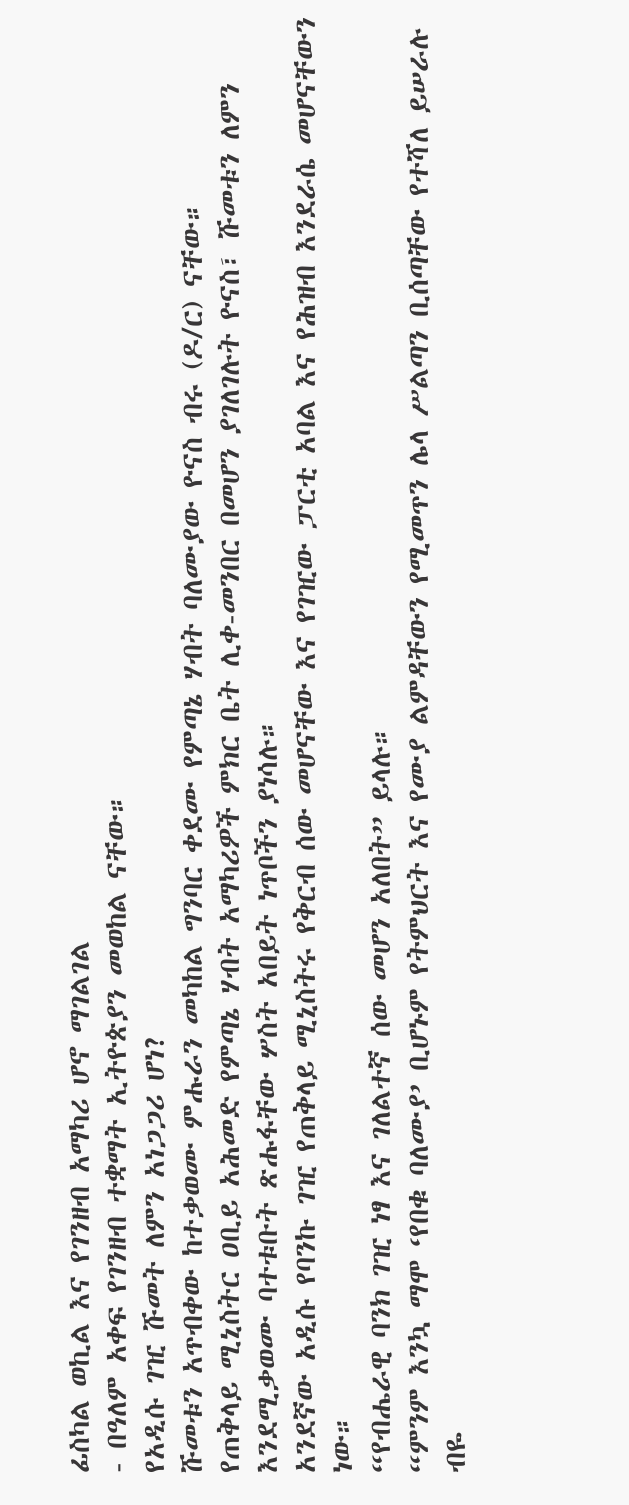ፊስካል ወኪል እና የገንዘብ አማካሪ ሆኖ ማገልገል
- በዓለም አቀፍ የገንዘብ ተቋማት ኢትዮጵያን መወከል ናቸው።
የአዲሱ ገዢ ሹመት ለምን አነጋጋሪ ሆነ?
ሹመቱን አጥብቀው ከተቃወሙ ምሑራን መካከል ግንባር ቀደሙ የምጣኔ ሃብት ባለሙያው ዮናስ ብሩ (ዶ/ር) ናቸው።
የጠቅላይ ሚኒስትር ዐቢይ አሕመድ የምጣኔ ሃብት አማካሪዎች ምክር ቤት ሊቀ-መንበር በመሆን ያገለገሉት ዮናስ፣ ሹመቱን ለምን እንደሚቃወሙ ባተቱቡት ጽሑፋቸው ሦስት አበይት ነጥቦችን ያነሳሉ።
አንደኛው አዲሱ የባንኩ ገዢ የጠቅላይ ሚኒስትሩ የቅርብ ሰው መሆናቸው እና የገዢው ፓርቲ አባል እና የሕዝብ እንደራሴ መሆናቸውን ነው።
“የብሔራዊ ባንክ ገዢ ነፃ እና ገለልተኛ ሰው መሆን አለበት” ይላሉ።
“ምንም እንኳ ማሞ ‘የበቁ ባለሙያ’ ቢሆኑም የትምህርት እና የሙያ ልምዳቸውን የሚመጥን ሌላ ሥልጣን ቢሰጣቸው የተሻለ ይሠራሉ ብዬ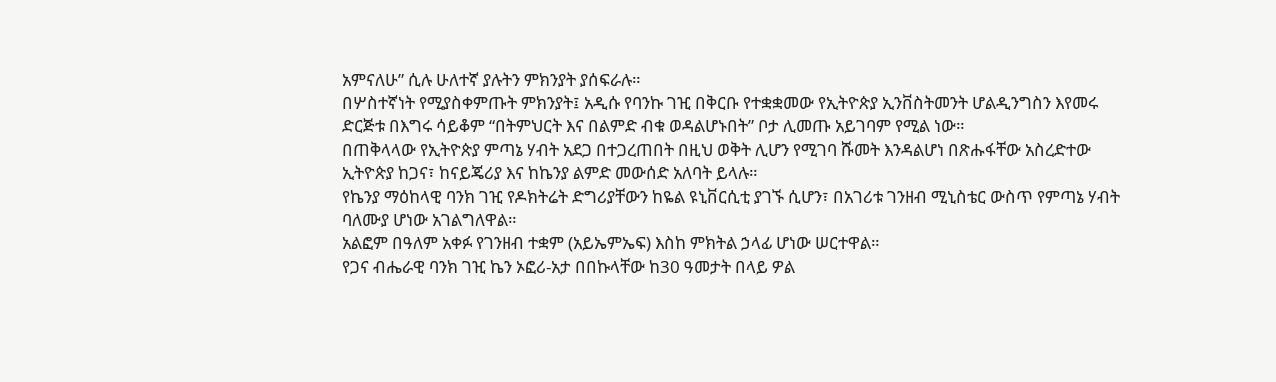አምናለሁ” ሲሉ ሁለተኛ ያሉትን ምክንያት ያሰፍራሉ።
በሦስተኛነት የሚያስቀምጡት ምክንያት፤ አዲሱ የባንኩ ገዢ በቅርቡ የተቋቋመው የኢትዮጵያ ኢንቨስትመንት ሆልዲንግስን እየመሩ ድርጅቱ በእግሩ ሳይቆም “በትምህርት እና በልምድ ብቁ ወዳልሆኑበት” ቦታ ሊመጡ አይገባም የሚል ነው።
በጠቅላላው የኢትዮጵያ ምጣኔ ሃብት አደጋ በተጋረጠበት በዚህ ወቅት ሊሆን የሚገባ ሹመት እንዳልሆነ በጽሑፋቸው አስረድተው ኢትዮጵያ ከጋና፣ ከናይጄሪያ እና ከኬንያ ልምድ መውሰድ አለባት ይላሉ።
የኬንያ ማዕከላዊ ባንክ ገዢ የዶክትሬት ድግሪያቸውን ከዬል ዩኒቨርሲቲ ያገኙ ሲሆን፣ በአገሪቱ ገንዘብ ሚኒስቴር ውስጥ የምጣኔ ሃብት ባለሙያ ሆነው አገልግለዋል።
አልፎም በዓለም አቀፉ የገንዘብ ተቋም (አይኤምኤፍ) እስከ ምክትል ኃላፊ ሆነው ሠርተዋል።
የጋና ብሔራዊ ባንክ ገዢ ኬን ኦፎሪ-አታ በበኩላቸው ከ30 ዓመታት በላይ ዎል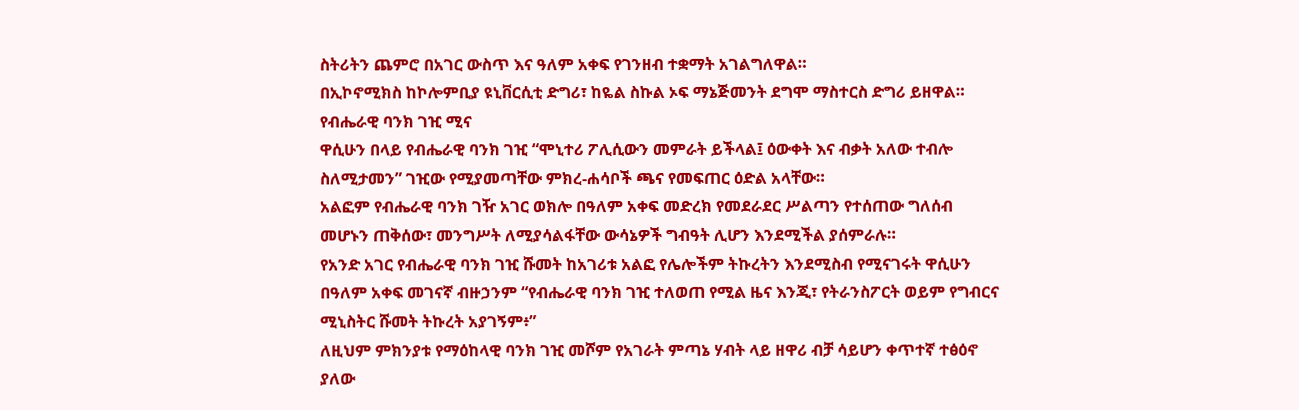ስትሪትን ጨምሮ በአገር ውስጥ እና ዓለም አቀፍ የገንዘብ ተቋማት አገልግለዋል።
በኢኮኖሚክስ ከኮሎምቢያ ዩኒቨርሲቲ ድግሪ፣ ከዬል ስኩል ኦፍ ማኔጅመንት ደግሞ ማስተርስ ድግሪ ይዘዋል።
የብሔራዊ ባንክ ገዢ ሚና
ዋሲሁን በላይ የብሔራዊ ባንክ ገዢ “ሞኒተሪ ፖሊሲውን መምራት ይችላል፤ ዕውቀት እና ብቃት አለው ተብሎ ስለሚታመን” ገዢው የሚያመጣቸው ምክረ-ሐሳቦች ጫና የመፍጠር ዕድል አላቸው።
አልፎም የብሔራዊ ባንክ ገዥ አገር ወክሎ በዓለም አቀፍ መድረክ የመደራደር ሥልጣን የተሰጠው ግለሰብ መሆኑን ጠቅሰው፣ መንግሥት ለሚያሳልፋቸው ውሳኔዎች ግብዓት ሊሆን እንደሚችል ያሰምራሉ።
የአንድ አገር የብሔራዊ ባንክ ገዢ ሹመት ከአገሪቱ አልፎ የሌሎችም ትኩረትን እንደሚስብ የሚናገሩት ዋሲሁን በዓለም አቀፍ መገናኛ ብዙኃንም “የብሔራዊ ባንክ ገዢ ተለወጠ የሚል ዜና እንጂ፣ የትራንስፖርት ወይም የግብርና ሚኒስትር ሹመት ትኩረት አያገኝም፥”
ለዚህም ምክንያቱ የማዕከላዊ ባንክ ገዢ መሾም የአገራት ምጣኔ ሃብት ላይ ዘዋሪ ብቻ ሳይሆን ቀጥተኛ ተፅዕኖ ያለው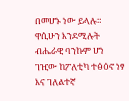በመሆኑ ነው ይላሉ።
ዋሲሁን እንደሚሉት ብሔራዊ ባንኩም ሆነ ገዢው ከፖለቲካ ተፅዕኖ ነፃ እና ገለልተኛ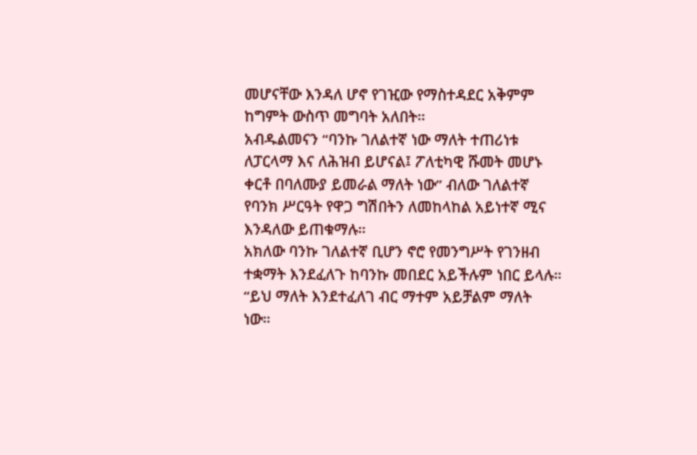መሆናቸው እንዳለ ሆኖ የገዢው የማስተዳደር አቅምም ከግምት ውስጥ መግባት አለበት።
አብዱልመናን “ባንኩ ገለልተኛ ነው ማለት ተጠሪነቱ ለፓርላማ እና ለሕዝብ ይሆናል፤ ፖለቲካዊ ሹመት መሆኑ ቀርቶ በባለሙያ ይመራል ማለት ነው” ብለው ገለልተኛ የባንክ ሥርዓት የዋጋ ግሽበትን ለመከላከል አይነተኛ ሚና እንዳለው ይጠቁማሉ።
አክለው ባንኩ ገለልተኛ ቢሆን ኖሮ የመንግሥት የገንዘብ ተቋማት እንደፈለጉ ከባንኩ መበደር አይችሉም ነበር ይላሉ።
“ይህ ማለት እንደተፈለገ ብር ማተም አይቻልም ማለት ነው።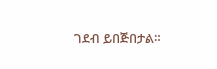ገደብ ይበጅበታል።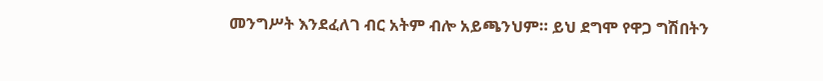መንግሥት እንደፈለገ ብር አትም ብሎ አይጫንህም። ይህ ደግሞ የዋጋ ግሽበትን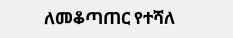ለመቆጣጠር የተሻለ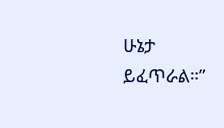ሁኔታ ይፈጥራል።”